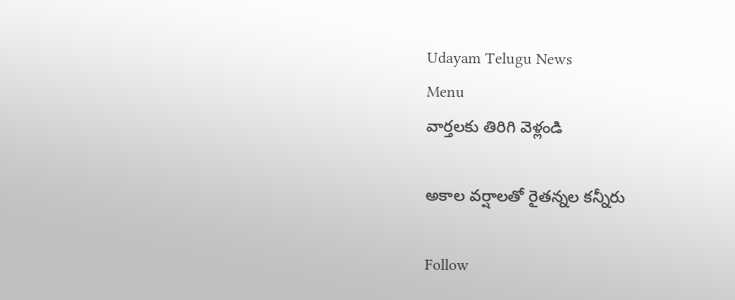Udayam Telugu News
Menu
వార్తలకు తిరిగి వెళ్లండి

అకాల వర్షాలతో రైతన్నల కన్నీరు

Follow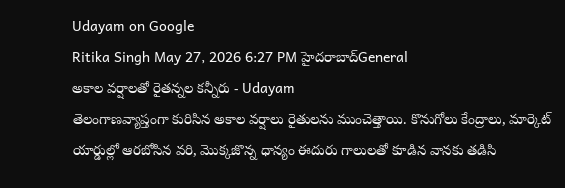Udayam on Google
Ritika Singh May 27, 2026 6:27 PM హైదరాబాద్General
అకాల వర్షాలతో రైతన్నల కన్నీరు - Udayam
తెలంగాణవ్యాప్తంగా కురిసిన అకాల వర్షాలు రైతులను ముంచెత్తాయి. కొనుగోలు కేంద్రాలు, మార్కెట్ యార్డుల్లో ఆరబోసిన వరి, మొక్కజొన్న ధాన్యం ఈదురు గాలులతో కూడిన వానకు తడిసి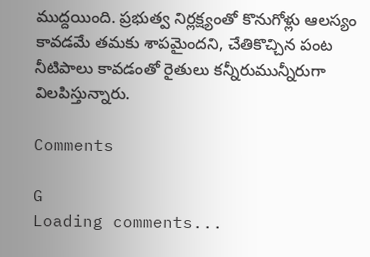ముద్దయింది. ప్రభుత్వ నిర్లక్ష్యంతో కొనుగోళ్లు ఆలస్యం కావడమే తమకు శాపమైందని, చేతికొచ్చిన పంట నీటిపాలు కావడంతో రైతులు కన్నీరుమున్నీరుగా విలపిస్తున్నారు.

Comments

G
Loading comments...